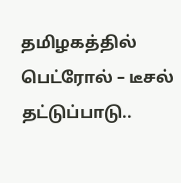தமிழகத்தில் பெட்ரோல் – டீசல் தட்டுப்பாடு..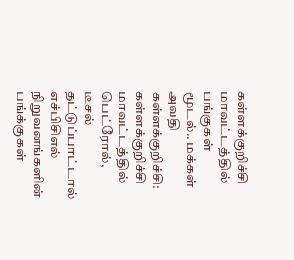கள்ளக்குறிச்சி மாவட்டத்தில் பங்குகள் மூடல்.. மக்கள் அவதி
கள்ளக்குறிச்சி: கள்ளக்குறிச்சி மாவட்டத்தில் பெட்ரோல், டீசல் தட்டுப்பாட்டால் எச்பிசிஎல் நிறுவனங்களின் பங்க்குகள்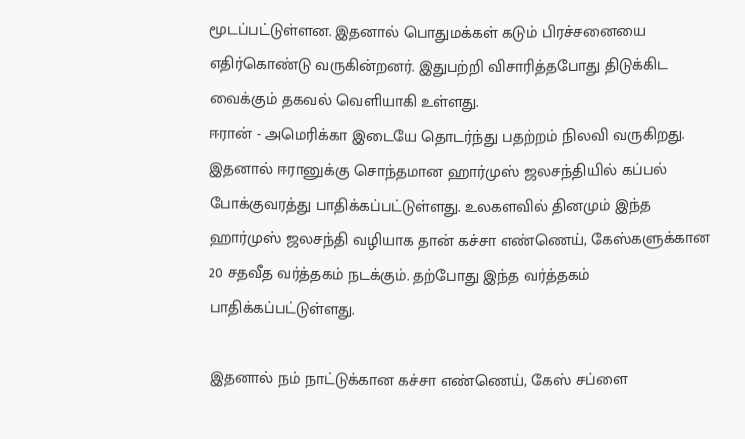மூடப்பட்டுள்ளன. இதனால் பொதுமக்கள் கடும் பிரச்சனையை எதிர்கொண்டு வருகின்றனர். இதுபற்றி விசாரித்தபோது திடுக்கிட வைக்கும் தகவல் வெளியாகி உள்ளது.
ஈரான் - அமெரிக்கா இடையே தொடர்ந்து பதற்றம் நிலவி வருகிறது. இதனால் ஈரானுக்கு சொந்தமான ஹார்முஸ் ஜலசந்தியில் கப்பல் போக்குவரத்து பாதிக்கப்பட்டுள்ளது. உலகளவில் தினமும் இந்த ஹார்முஸ் ஜலசந்தி வழியாக தான் கச்சா எண்ணெய், கேஸ்களுக்கான 20 சதவீத வர்த்தகம் நடக்கும். தற்போது இந்த வர்த்தகம் பாதிக்கப்பட்டுள்ளது.

இதனால் நம் நாட்டுக்கான கச்சா எண்ணெய், கேஸ் சப்ளை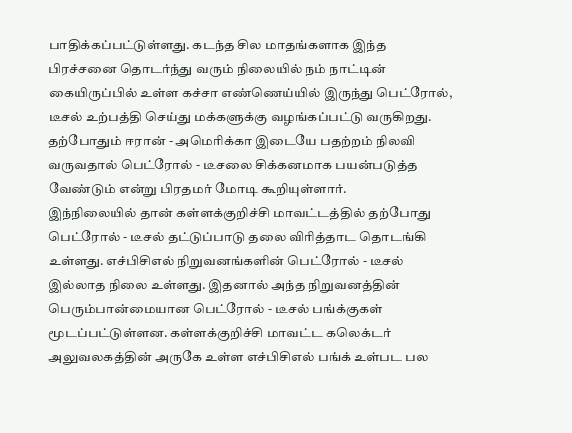பாதிக்கப்பட்டுள்ளது. கடந்த சில மாதங்களாக இந்த பிரச்சனை தொடர்ந்து வரும் நிலையில் நம் நாட்டின் கையிருப்பில் உள்ள கச்சா எண்ணெய்யில் இருந்து பெட்ரோல், டீசல் உற்பத்தி செய்து மக்களுக்கு வழங்கப்பட்டு வருகிறது. தற்போதும் ஈரான் - அமெரிக்கா இடையே பதற்றம் நிலவி வருவதால் பெட்ரோல் - டீசலை சிக்கனமாக பயன்படுத்த வேண்டும் என்று பிரதமர் மோடி கூறியுள்ளார்.
இந்நிலையில் தான் கள்ளக்குறிச்சி மாவட்டத்தில் தற்போது பெட்ரோல் - டீசல் தட்டுப்பாடு தலை விரித்தாட தொடங்கி உள்ளது. எச்பிசிஎல் நிறுவனங்களின் பெட்ரோல் - டீசல் இல்லாத நிலை உள்ளது. இதனால் அந்த நிறுவனத்தின் பெரும்பான்மையான பெட்ரோல் - டீசல் பங்க்குகள் மூடப்பட்டுள்ளன. கள்ளக்குறிச்சி மாவட்ட கலெக்டர் அலுவலகத்தின் அருகே உள்ள எச்பிசிஎல் பங்க் உள்பட பல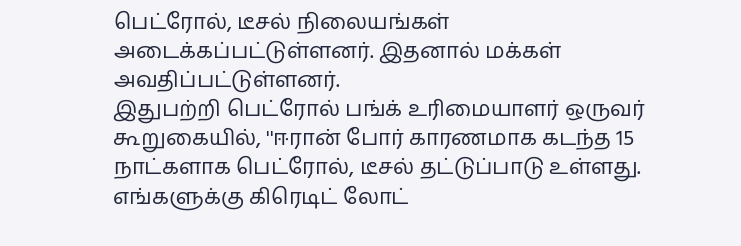பெட்ரோல், டீசல் நிலையங்கள் அடைக்கப்பட்டுள்ளனர். இதனால் மக்கள் அவதிப்பட்டுள்ளனர்.
இதுபற்றி பெட்ரோல் பங்க் உரிமையாளர் ஒருவர் கூறுகையில், ''ஈரான் போர் காரணமாக கடந்த 15 நாட்களாக பெட்ரோல், டீசல் தட்டுப்பாடு உள்ளது. எங்களுக்கு கிரெடிட் லோட்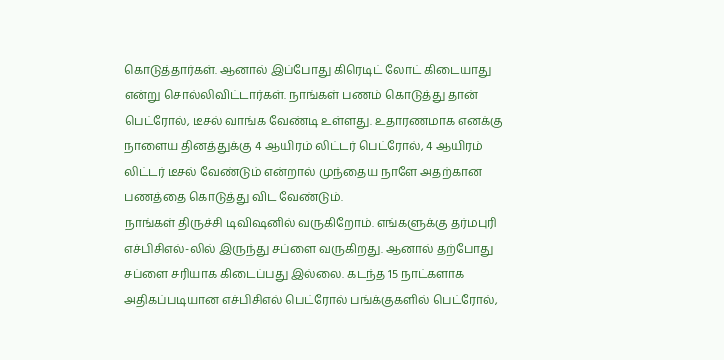கொடுத்தார்கள். ஆனால் இப்போது கிரெடிட் லோட் கிடையாது என்று சொல்லிவிட்டார்கள். நாங்கள் பணம் கொடுத்து தான் பெட்ரோல், டீசல் வாங்க வேண்டி உள்ளது. உதாரணமாக எனக்கு நாளைய தினத்துக்கு 4 ஆயிரம் லிட்டர் பெட்ரோல், 4 ஆயிரம் லிட்டர் டீசல் வேண்டும் என்றால் முந்தைய நாளே அதற்கான பணத்தை கொடுத்து விட வேண்டும்.
நாங்கள் திருச்சி டிவிஷனில் வருகிறோம். எங்களுக்கு தர்மபுரி எச்பிசிஎல்-லில் இருந்து சப்ளை வருகிறது. ஆனால் தற்போது சப்ளை சரியாக கிடைப்பது இல்லை. கடந்த 15 நாட்களாக அதிகப்படியான எச்பிசிஎல் பெட்ரோல் பங்க்குகளில் பெட்ரோல்,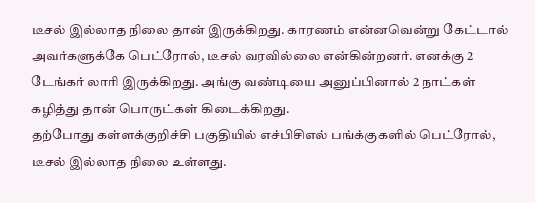டீசல் இல்லாத நிலை தான் இருக்கிறது. காரணம் என்னவென்று கேட்டால் அவர்களுக்கே பெட்ரோல், டீசல் வரவில்லை என்கின்றனர். எனக்கு 2 டேங்கர் லாரி இருக்கிறது. அங்கு வண்டியை அனுப்பினால் 2 நாட்கள் கழித்து தான் பொருட்கள் கிடைக்கிறது.
தற்போது கள்ளக்குறிச்சி பகுதியில் எச்பிசிஎல் பங்க்குகளில் பெட்ரோல், டீசல் இல்லாத நிலை உள்ளது.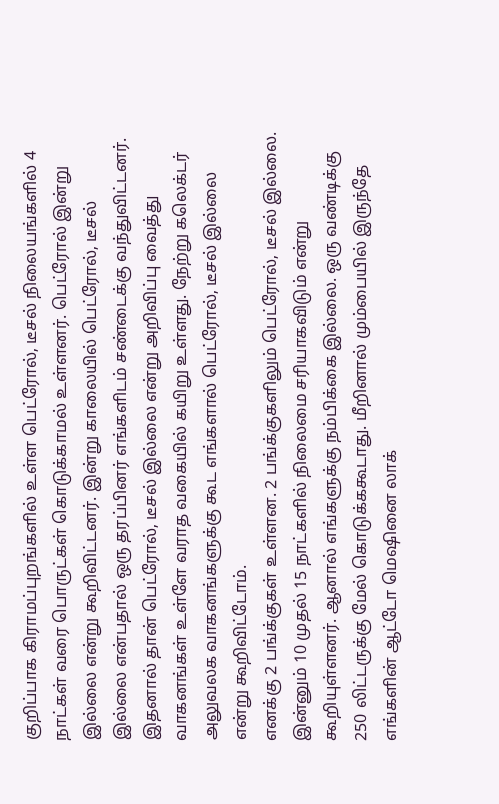குறிப்பாக கிராமப்புறங்களில் உள்ள பெட்ரோல், டீசல் நிலையங்களில் 4 நாட்கள் வரை பொருட்கள் கொடுக்காமல் உள்ளனர். பெட்ரோல் இன்று இல்லை என்று கூறிவிட்டனர். இன்று காலையில் பெட்ரோல், டீசல் இல்லை என்பதால் ஒரு தரப்பினர் எங்களிடம் சண்டைக்கு வந்துவிட்டனர். இதனால் தான் பெட்ரோல், டீசல் இல்லை என்று அறிவிப்பு வைத்து வாகனங்கள் உள்ளே வராத வகையில் கயிறு உள்ளது. நேற்று கலெக்டர் அலுவலக வாகனங்களுக்கு கூட எங்களால் பெட்ரோல், டீசல் இல்லை என்று கூறிவிட்டோம்.
எனக்கு 2 பங்க்குகள் உள்ளன. 2 பங்க்குகளிலும் பெட்ரோல், டீசல் இல்லை. இன்னும் 10 முதல் 15 நாட்களில் நிலைமை சரியாகவிடும் என்று கூறியுள்ளனர். ஆனால் எங்களுக்கு நம்பிக்கை இல்லை. ஒரு வண்டிக்கு 250 லிட்டருக்கு மேல் கொடுக்ககூடாது. மீறினால் மும்பையில் இருந்தே எங்களின் ஆட்டோ மெஷினை லாக்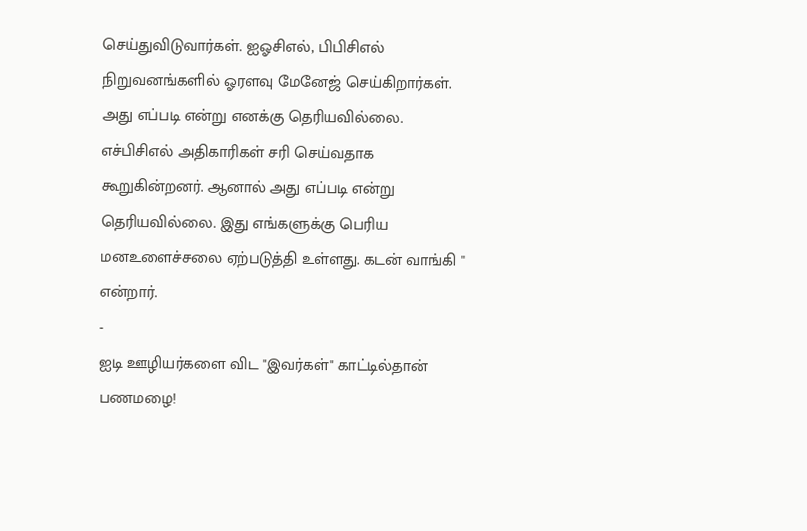செய்துவிடுவார்கள். ஐஓசிஎல், பிபிசிஎல் நிறுவனங்களில் ஓரளவு மேனேஜ் செய்கிறார்கள். அது எப்படி என்று எனக்கு தெரியவில்லை. எச்பிசிஎல் அதிகாரிகள் சரி செய்வதாக கூறுகின்றனர். ஆனால் அது எப்படி என்று தெரியவில்லை. இது எங்களுக்கு பெரிய மனஉளைச்சலை ஏற்படுத்தி உள்ளது. கடன் வாங்கி '' என்றார்.
-
ஐடி ஊழியர்களை விட "இவர்கள்" காட்டில்தான் பணமழை!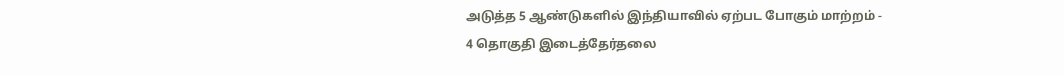அடுத்த 5 ஆண்டுகளில் இந்தியாவில் ஏற்பட போகும் மாற்றம் -
4 தொகுதி இடைத்தேர்தலை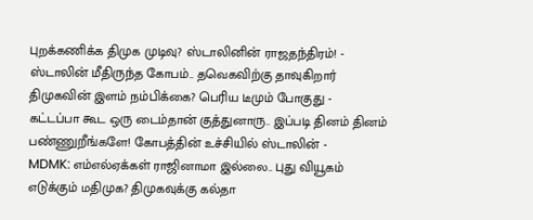புறக்கணிக்க திமுக முடிவு? ஸ்டாலினின் ராஜதந்திரம்! -
ஸ்டாலின் மீதிருந்த கோபம்.. தவெகவிற்கு தாவுகிறார் திமுகவின் இளம் நம்பிக்கை? பெரிய டீமும் போகுது -
கட்டப்பா கூட ஒரு டைம்தான் குத்துனாரு.. இப்படி தினம் தினம் பண்ணுறீங்களே! கோபத்தின் உச்சியில் ஸ்டாலின் -
MDMK: எம்எல்ஏக்கள் ராஜினாமா இல்லை.. புது வியூகம் எடுக்கும் மதிமுக? திமுகவுக்கு கல்தா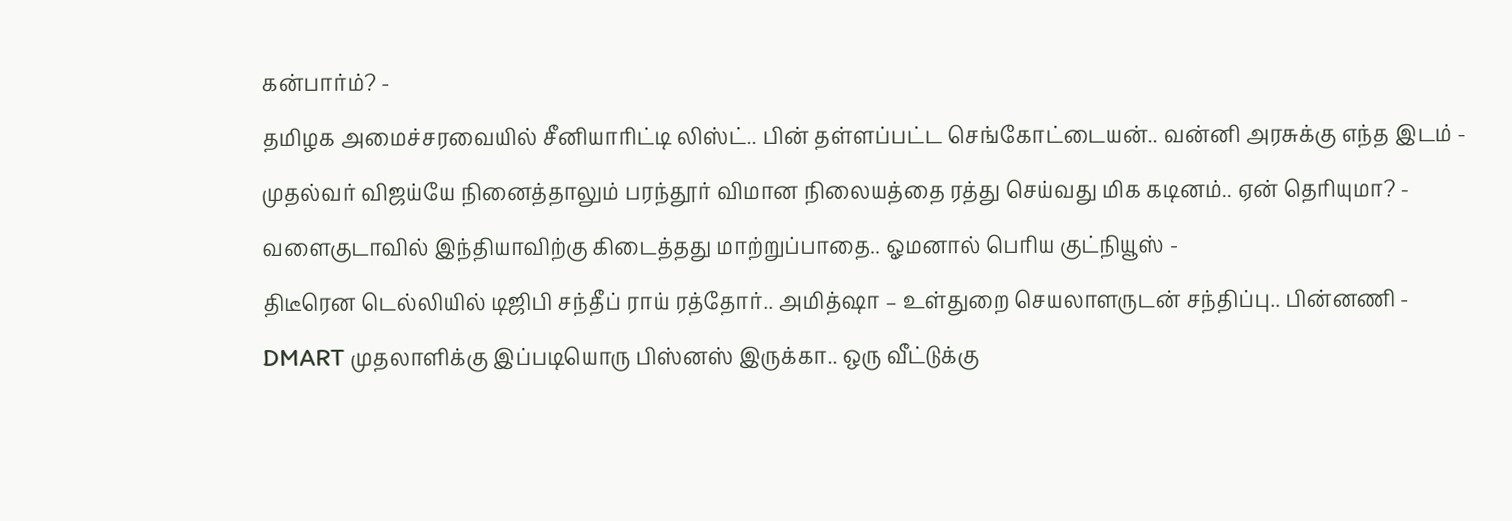கன்பார்ம்? -
தமிழக அமைச்சரவையில் சீனியாரிட்டி லிஸ்ட்.. பின் தள்ளப்பட்ட செங்கோட்டையன்.. வன்னி அரசுக்கு எந்த இடம் -
முதல்வர் விஜய்யே நினைத்தாலும் பரந்தூர் விமான நிலையத்தை ரத்து செய்வது மிக கடினம்.. ஏன் தெரியுமா? -
வளைகுடாவில் இந்தியாவிற்கு கிடைத்தது மாற்றுப்பாதை.. ஓமனால் பெரிய குட்நியூஸ் -
திடீரென டெல்லியில் டிஜிபி சந்தீப் ராய் ரத்தோர்.. அமித்ஷா – உள்துறை செயலாளருடன் சந்திப்பு.. பின்னணி -
DMART முதலாளிக்கு இப்படியொரு பிஸ்னஸ் இருக்கா.. ஒரு வீட்டுக்கு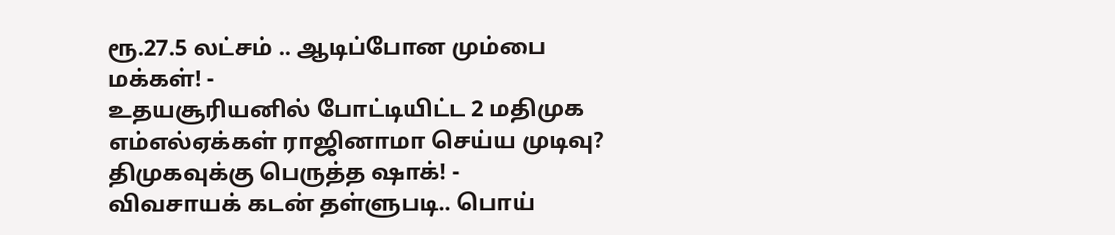ரூ.27.5 லட்சம் .. ஆடிப்போன மும்பை மக்கள்! -
உதயசூரியனில் போட்டியிட்ட 2 மதிமுக எம்எல்ஏக்கள் ராஜினாமா செய்ய முடிவு? திமுகவுக்கு பெருத்த ஷாக்! -
விவசாயக் கடன் தள்ளுபடி.. பொய்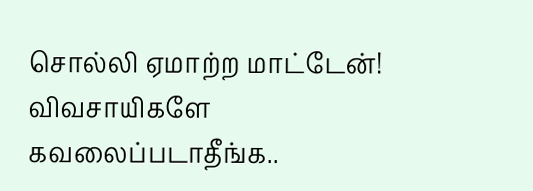சொல்லி ஏமாற்ற மாட்டேன்! விவசாயிகளே கவலைப்படாதீங்க..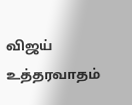விஜய் உத்தரவாதம்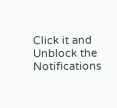Click it and Unblock the Notifications